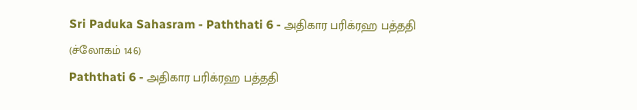Sri Paduka Sahasram - Paththati 6 - அதிகார பரிக்ரஹ பத்ததி (ச்லோகம் 146)
Paththati 6 - அதிகார பரிக்ரஹ பத்ததி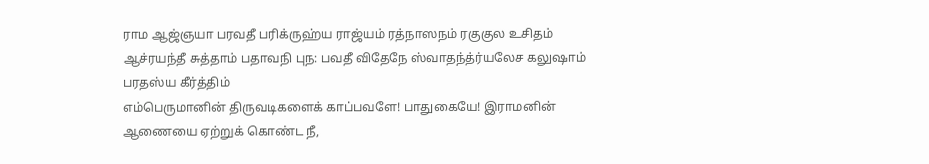ராம ஆஜ்ஞயா பரவதீ பரிக்ருஹ்ய ராஜ்யம் ரத்நாஸநம் ரகுகுல உசிதம் ஆச்ரயந்தீ சுத்தாம் பதாவநி புந: பவதீ விதேநே ஸ்வாதந்த்ர்யலேச கலுஷாம் பரதஸ்ய கீர்த்திம்
எம்பெருமானின் திருவடிகளைக் காப்பவளே! பாதுகையே! இராமனின் ஆணையை ஏற்றுக் கொண்ட நீ,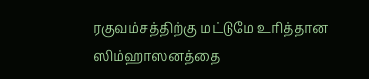ரகுவம்சத்திற்கு மட்டுமே உரித்தான ஸிம்ஹாஸனத்தை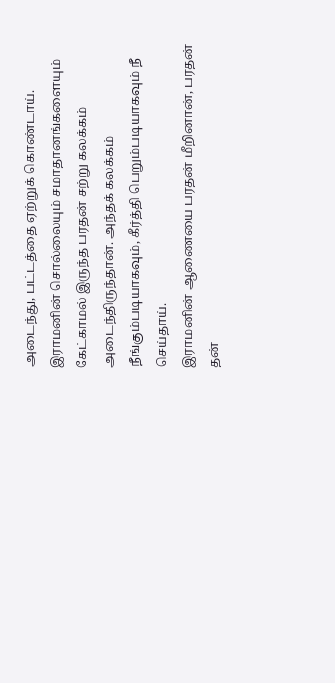அடைந்து, பட்டத்தை ஏற்றுக் கொண்டாய். இராமனின் சொல்லையும் சமாதானங்களையும் கேட்காமல் இருந்த பரதன் சற்று கலக்கம் அடைந்திருந்தான். அந்தக் கலக்கம் நீங்கும்படியாகவும், கீர்த்தி பெறும்படியாகவும் நீ செய்தாய்.
இராமனின் ஆணையை பரதன் மீறினான், பரதன் தன்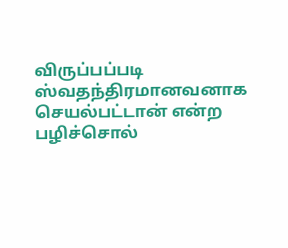விருப்பப்படி ஸ்வதந்திரமானவனாக செயல்பட்டான் என்ற பழிச்சொல்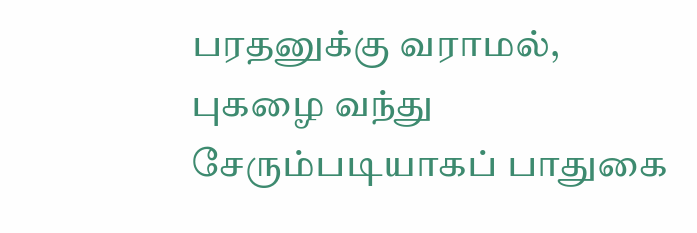பரதனுக்கு வராமல், புகழை வந்து சேரும்படியாகப் பாதுகை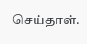செய்தாள்.